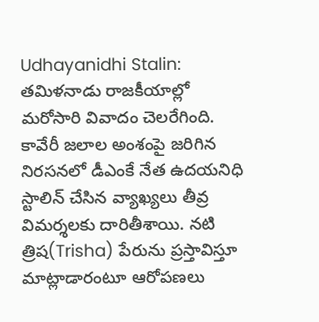Udhayanidhi Stalin: తమిళనాడు రాజకీయాల్లో మరోసారి వివాదం చెలరేగింది. కావేరీ జలాల అంశంపై జరిగిన నిరసనలో డీఎంకే నేత ఉదయనిధి స్టాలిన్ చేసిన వ్యాఖ్యలు తీవ్ర విమర్శలకు దారితీశాయి. నటి త్రిష(Trisha) పేరును ప్రస్తావిస్తూ మాట్లాడారంటూ ఆరోపణలు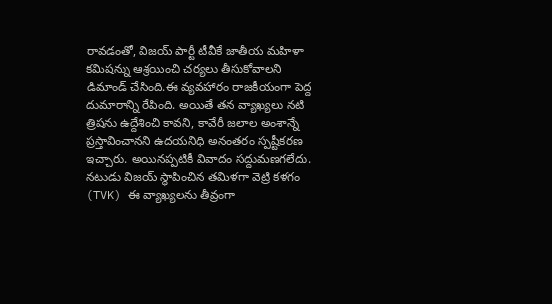రావడంతో, విజయ్ పార్టీ టీవీకే జాతీయ మహిళా కమిషన్ను ఆశ్రయించి చర్యలు తీసుకోవాలని డిమాండ్ చేసింది.ఈ వ్యవహారం రాజకీయంగా పెద్ద దుమారాన్ని రేపింది. అయితే తన వ్యాఖ్యలు నటి త్రిషను ఉద్దేశించి కావని, కావేరీ జలాల అంశాన్నే ప్రస్తావించానని ఉదయనిధి అనంతరం స్పష్టీకరణ ఇచ్చారు. అయినప్పటికీ వివాదం సద్దుమణగలేదు.
నటుడు విజయ్ స్థాపించిన తమిళగా వెట్రి కళగం (TVK) ఈ వ్యాఖ్యలను తీవ్రంగా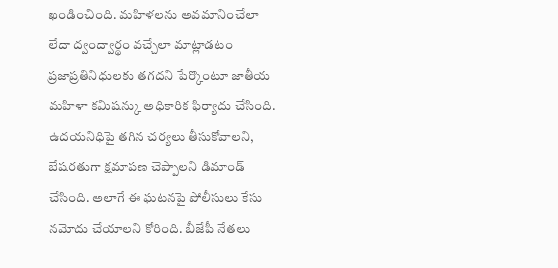ఖండించింది. మహిళలను అవమానించేలా లేదా ద్వంద్వార్థం వచ్చేలా మాట్లాడటం ప్రజాప్రతినిధులకు తగదని పేర్కొంటూ జాతీయ మహిళా కమిషన్కు అధికారిక ఫిర్యాదు చేసింది. ఉదయనిధిపై తగిన చర్యలు తీసుకోవాలని, బేషరతుగా క్షమాపణ చెప్పాలని డిమాండ్ చేసింది. అలాగే ఈ ఘటనపై పోలీసులు కేసు నమోదు చేయాలని కోరింది. బీజేపీ నేతలు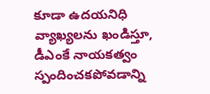కూడా ఉదయనిధి వ్యాఖ్యలను ఖండిస్తూ, డీఎంకే నాయకత్వం స్పందించకపోవడాన్ని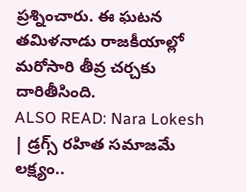ప్రశ్నించారు. ఈ ఘటన తమిళనాడు రాజకీయాల్లో మరోసారి తీవ్ర చర్చకు దారితీసింది.
ALSO READ: Nara Lokesh | డ్రగ్స్ రహిత సమాజమే లక్ష్యం..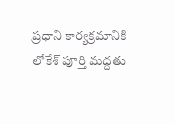ప్రధాని కార్యక్రమానికి లోకేశ్ పూర్తి మద్దతు